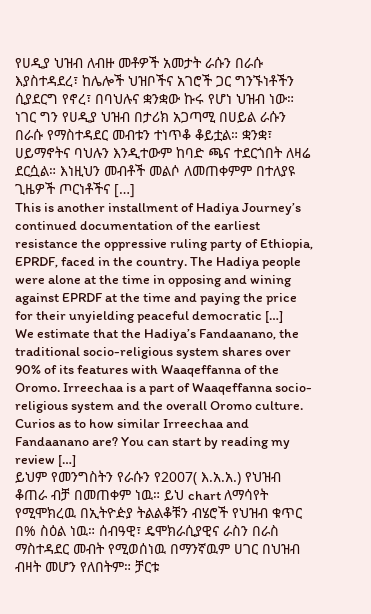የሀዲያ ህዝብ ለብዙ መቶዎች አመታት ራሱን በራሱ እያስተዳደረ፣ ከሌሎች ህዝቦችና አገሮች ጋር ግንኙነቶችን ሲያደርግ የኖረ፣ በባህሉና ቋንቋው ኩሩ የሆነ ህዝብ ነው። ነገር ግን የሀዲያ ህዝብ በታሪክ አጋጣሚ በሀይል ራሱን በራሱ የማስተዳደር መብቱን ተነጥቆ ቆይቷል። ቋንቋ፣ ሀይማኖትና ባህሉን እንዲተውም ከባድ ጫና ተደርጎበት ለዛሬ ደርሷል። እነዚህን መብቶች መልሶ ለመጠቀምም በተለያዩ ጊዜዎች ጦርነቶችና […]
This is another installment of Hadiya Journey’s continued documentation of the earliest resistance the oppressive ruling party of Ethiopia, EPRDF, faced in the country. The Hadiya people were alone at the time in opposing and wining against EPRDF at the time and paying the price for their unyielding peaceful democratic […]
We estimate that the Hadiya’s Fandaanano, the traditional socio-religious system shares over 90% of its features with Waaqeffanna of the Oromo. Irreechaa is a part of Waaqeffanna socio-religious system and the overall Oromo culture. Curios as to how similar Irreechaa and Fandaanano are? You can start by reading my review […]
ይህም የመንግስትን የራሱን የ2007( እ.አ.አ.) የህዝብ ቆጠራ ብቻ በመጠቀም ነዉ። ይህ chart ለማሳየት የሚሞክረዉ በኢትዮዽያ ትልልቆቹን ብሄሮች የህዝብ ቁጥር በ% ስዕል ነዉ። ሰብዓዊ፣ ዴሞክራሲያዊና ራስን በራስ ማስተዳደር መብት የሚወሰነዉ በማንኛዉም ሀገር በህዝብ ብዛት መሆን የለበትም። ቻርቱ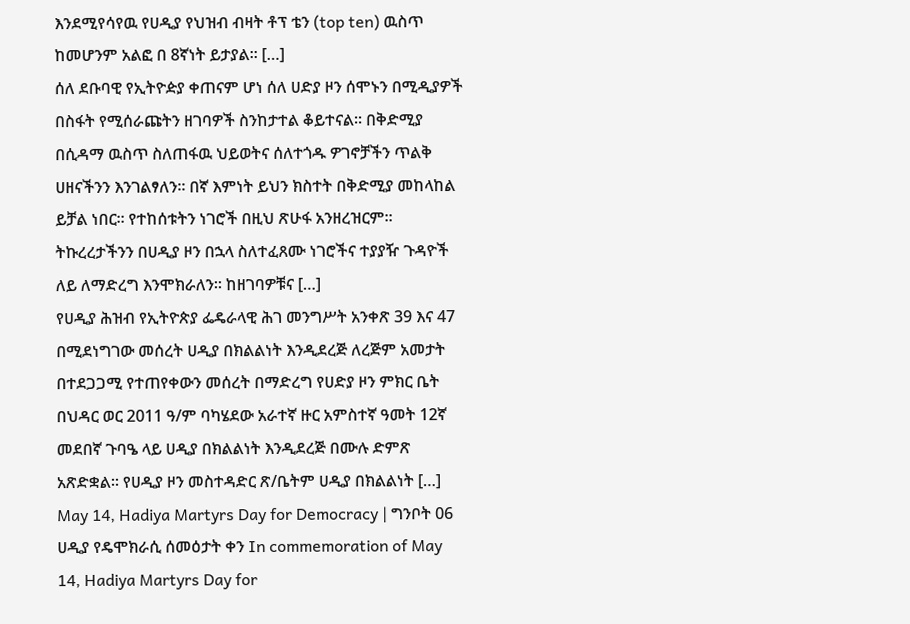እንደሚየሳየዉ የሀዲያ የህዝብ ብዛት ቶፕ ቴን (top ten) ዉስጥ ከመሆንም አልፎ በ 8ኛነት ይታያል። […]
ሰለ ደቡባዊ የኢትዮዽያ ቀጠናም ሆነ ሰለ ሀድያ ዞን ሰሞኑን በሚዲያዎች በስፋት የሚሰራጩትን ዘገባዎች ስንከታተል ቆይተናል። በቅድሚያ በሲዳማ ዉስጥ ስለጠፋዉ ህይወትና ሰለተጎዱ ዎገኖቻችን ጥልቅ ሀዘናችንን እንገልፃለን። በኛ እምነት ይህን ክስተት በቅድሚያ መከላከል ይቻል ነበር። የተከሰቱትን ነገሮች በዚህ ጽሁፋ አንዘረዝርም። ትኩረረታችንን በሀዲያ ዞን በኋላ ስለተፈጸሙ ነገሮችና ተያያዥ ጉዳዮች ለይ ለማድረግ እንሞክራለን። ከዘገባዎቹና […]
የሀዲያ ሕዝብ የኢትዮጵያ ፌዴራላዊ ሕገ መንግሥት አንቀጽ 39 እና 47 በሚደነግገው መሰረት ሀዲያ በክልልነት እንዲደረጅ ለረጅም አመታት በተደጋጋሚ የተጠየቀውን መሰረት በማድረግ የሀድያ ዞን ምክር ቤት በህዳር ወር 2011 ዓ/ም ባካሄደው አራተኛ ዙር አምስተኛ ዓመት 12ኛ መደበኛ ጉባዔ ላይ ሀዲያ በክልልነት እንዲደረጅ በሙሉ ድምጽ አጽድቋል፡፡ የሀዲያ ዞን መስተዳድር ጽ/ቤትም ሀዲያ በክልልነት […]
May 14, Hadiya Martyrs Day for Democracy | ግንቦት 06 ሀዲያ የዴሞክራሲ ሰመዕታት ቀን In commemoration of May 14, Hadiya Martyrs Day for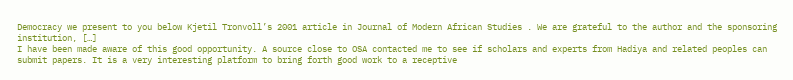Democracy we present to you below Kjetil Tronvoll’s 2001 article in Journal of Modern African Studies . We are grateful to the author and the sponsoring institution, […]
I have been made aware of this good opportunity. A source close to OSA contacted me to see if scholars and experts from Hadiya and related peoples can submit papers. It is a very interesting platform to bring forth good work to a receptive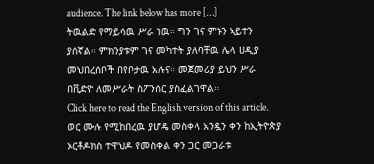audience. The link below has more […]
ትዉልድ የማይሳዉ ሥራ ነዉ። ግን ገና ምኑን ኣይተን ያሰኛል። ምክንያቱም ገና መካተት ያለባቸዉ ሌላ ሀዲያ መህበረሰቦች በየቦታዉ አሉና። መጀመሪያ ይህን ሥራ በቪድዮ ለመሥራት ስፖንሰር ያስፈልገዋል።
Click here to read the English version of this article. ወር ሙሉ የሚከበረዉ ያሆዴ መስቀላ አንዷን ቀን ከኢትዮጵያ ኦርቶዶክስ ተዋህዶ የመስቀል ቀን ጋር መጋራቱ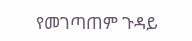የመገጣጠም ጉዳይ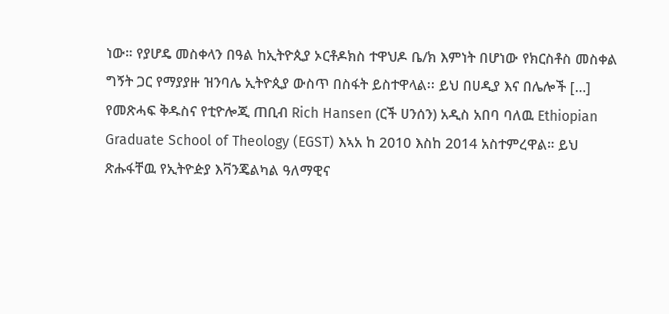ነው። የያሆዴ መስቀላን በዓል ከኢትዮጲያ ኦርቶዶክስ ተዋህዶ ቤ/ክ እምነት በሆነው የክርስቶስ መስቀል ግኝት ጋር የማያያዙ ዝንባሌ ኢትዮጲያ ውስጥ በስፋት ይስተዋላል፡፡ ይህ በሀዲያ እና በሌሎች […]
የመጽሓፍ ቅዱስና የቲዮሎጂ ጠቢብ Rich Hansen (ርች ሀንሰን) አዲስ አበባ ባለዉ Ethiopian Graduate School of Theology (EGST) እኣአ ከ 2010 እስከ 2014 አስተምረዋል። ይህ ጽሑፋቸዉ የኢትዮዽያ እቫንጄልካል ዓለማዊና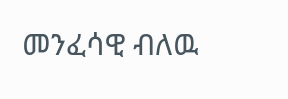መንፈሳዊ ብለዉ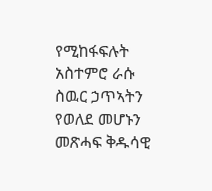የሚከፋፍሉት አስተምሮ ራሱ ስዉር ኃጥኣትን የወለደ መሆኑን መጽሓፍ ቅዱሳዊ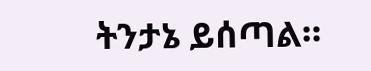ትንታኔ ይሰጣል።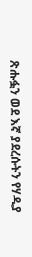ጽሑፏን ወደ እኛ ያደረሱትን የሃዲያ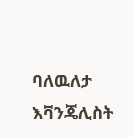ባለዉለታ እቫንጄሊስት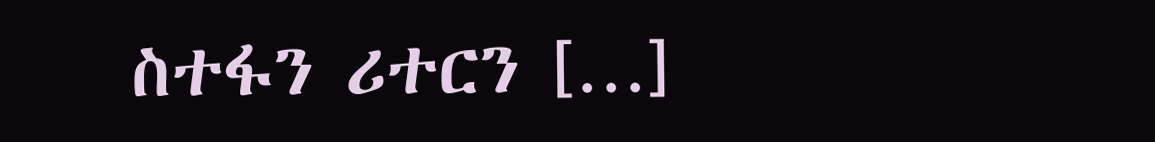ስተፋን ሪተርን […]